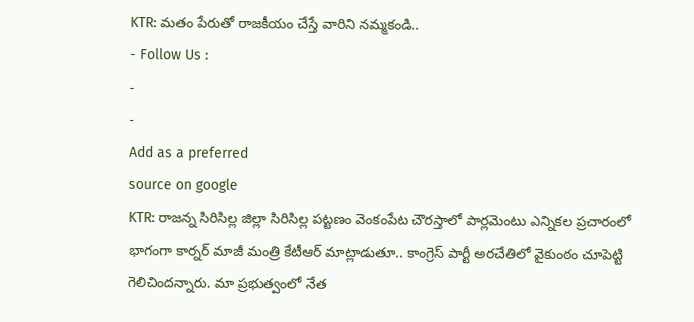KTR: మతం పేరుతో రాజకీయం చేస్తే వారిని నమ్మకండి..
- Follow Us :
-
-
Add as a preferred
source on google
KTR: రాజన్న సిరిసిల్ల జిల్లా సిరిసిల్ల పట్టణం వెంకంపేట చౌరస్తాలో పార్లమెంటు ఎన్నికల ప్రచారంలో భాగంగా కార్నర్ మాజీ మంత్రి కేటీఆర్ మాట్లాడుతూ.. కాంగ్రెస్ పార్టీ అరచేతిలో వైకుంఠం చూపెట్టి గెలిచిందన్నారు. మా ప్రభుత్వంలో నేత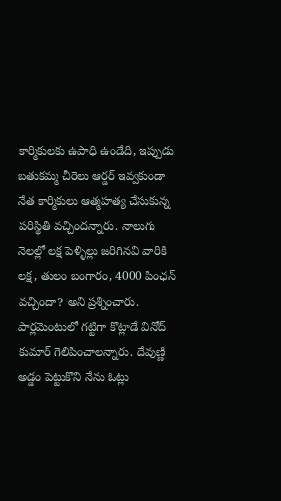కార్మికులకు ఉపాధి ఉండేది, ఇప్పుడు బతుకమ్మ చీరెలు ఆర్డర్ ఇవ్వకుండా నేత కార్మికులు ఆత్మహత్య చేసుకున్న పరిస్థితి వచ్చిందన్నారు. నాలుగు నెలల్లో లక్ష పెళ్ళిల్లు జరిగినవి వారికి లక్ష, తులం బంగారం, 4000 పింఛన్ వచ్చిందా? అని ప్రశ్నించారు.
పార్లమెంటులో గట్టిగా కొట్లాడే వినోద్ కుమార్ గెలిపించాలన్నారు. దేవుణ్ణి అడ్డం పెట్టుకొని నేను ఓట్లు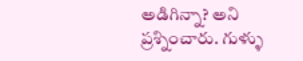అడిగిన్నా? అని ప్రశ్నించారు. గుళ్ళు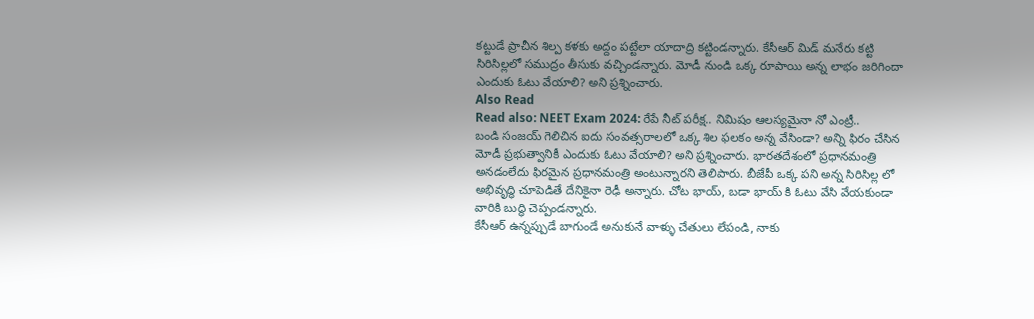కట్టుడే ప్రాచీన శిల్ప కళకు అద్దం పట్టేలా యాదాద్రి కట్టిండన్నారు. కేసీఆర్ మిడ్ మనేరు కట్టి సిరిసిల్లలో సముద్రం తీసుకు వచ్చిండన్నారు. మోడీ నుండి ఒక్క రూపాయి అన్న లాభం జరిగిందా ఎందుకు ఓటు వేయాలి? అని ప్రశ్నించారు.
Also Read
Read also: NEET Exam 2024: రేపే నీట్ పరీక్ష.. నిమిషం ఆలస్యమైనా నో ఎంట్రీ..
బండి సంజయ్ గెలిచిన ఐదు సంవత్సరాలలో ఒక్క శిల ఫలకం అన్న వేసిండా? అన్ని ఫిరం చేసిన మోడీ ప్రభుత్వానికీ ఎందుకు ఓటు వేయాలి? అని ప్రశ్నించారు. భారతదేశంలో ప్రధానమంత్రి అనడంలేదు ఫిరమైన ప్రధానమంత్రి అంటున్నారని తెలిపారు. బీజేపీ ఒక్క పని అన్న సిరిసిల్ల లో అభివృద్ధి చూపెడితే దేనికైనా రెఢీ అన్నారు. చోట భాయ్, బడా భాయ్ కి ఓటు వేసి వేయకుండా వారికి బుద్ధి చెప్పండన్నారు.
కేసీఆర్ ఉన్నప్పుడే బాగుండే అనుకునే వాళ్ళు చేతులు లేపండి, నాకు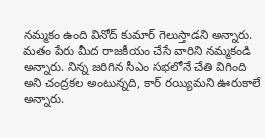నమ్మకం ఉంది వినోద్ కుమార్ గెలుస్తాడని అన్నారు. మతం పేరు మీద రాజకీయం చేసే వారిని నమ్మకండి అన్నారు. నిన్న జరిగిన సీఎం సభలోనే చేతి విగింది అని చంద్రకల అంటున్నది, కార్ రయ్యిమని ఊరుకాలే అన్నారు.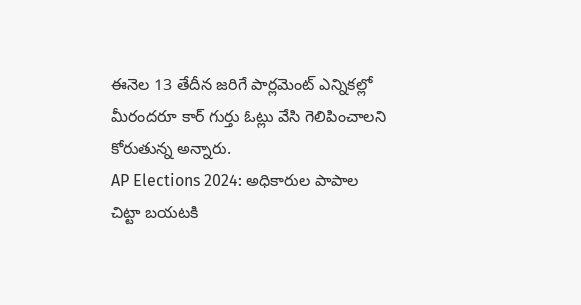ఈనెల 13 తేదీన జరిగే పార్లమెంట్ ఎన్నికల్లో మీరందరూ కార్ గుర్తు ఓట్లు వేసి గెలిపించాలని కోరుతున్న అన్నారు.
AP Elections 2024: అధికారుల పాపాల చిట్టా బయటకి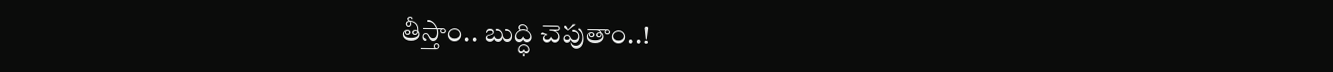తీస్తాం.. బుద్ధి చెపుతాం..!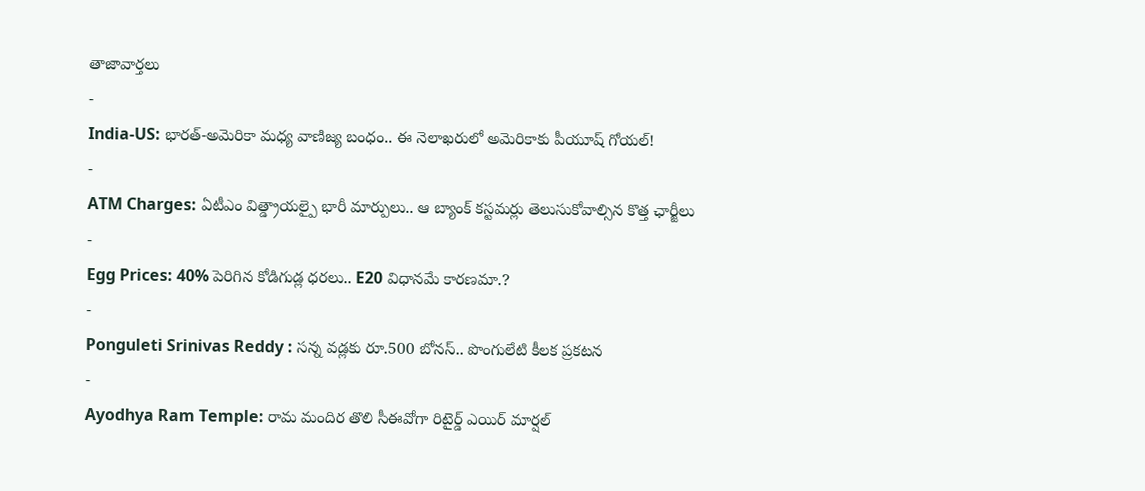తాజావార్తలు
-
India-US: భారత్-అమెరికా మధ్య వాణిజ్య బంధం.. ఈ నెలాఖరులో అమెరికాకు పీయూష్ గోయల్!
-
ATM Charges: ఏటీఎం విత్డ్రాయల్పై భారీ మార్పులు.. ఆ బ్యాంక్ కస్టమర్లు తెలుసుకోవాల్సిన కొత్త ఛార్జీలు
-
Egg Prices: 40% పెరిగిన కోడిగుడ్ల ధరలు.. E20 విధానమే కారణమా.?
-
Ponguleti Srinivas Reddy : సన్న వడ్లకు రూ.500 బోనస్.. పొంగులేటి కీలక ప్రకటన
-
Ayodhya Ram Temple: రామ మందిర తొలి సీఈవోగా రిటైర్డ్ ఎయిర్ మార్షల్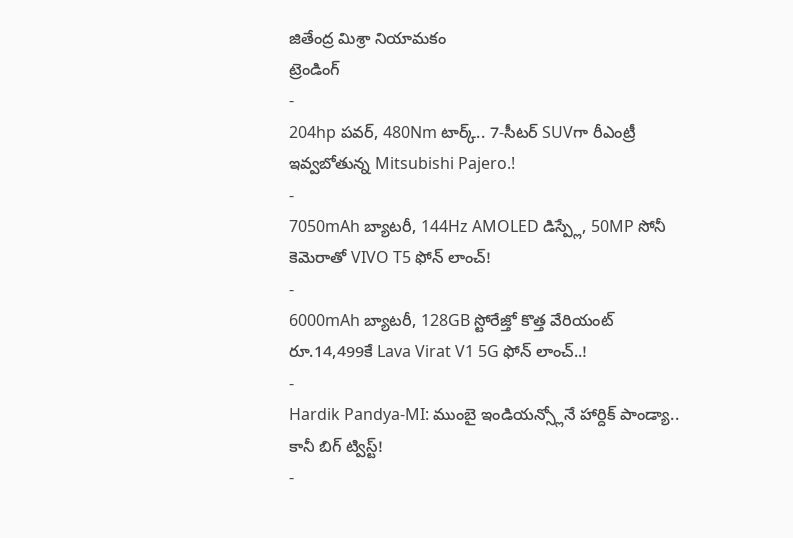జితేంద్ర మిశ్రా నియామకం
ట్రెండింగ్
-
204hp పవర్, 480Nm టార్క్.. 7-సీటర్ SUVగా రీఎంట్రీ ఇవ్వబోతున్న Mitsubishi Pajero.!
-
7050mAh బ్యాటరీ, 144Hz AMOLED డిస్ప్లే, 50MP సోనీ కెమెరాతో VIVO T5 ఫోన్ లాంచ్!
-
6000mAh బ్యాటరీ, 128GB స్టోరేజ్తో కొత్త వేరియంట్ రూ.14,499కే Lava Virat V1 5G ఫోన్ లాంచ్..!
-
Hardik Pandya-MI: ముంబై ఇండియన్స్లోనే హార్దిక్ పాండ్యా.. కానీ బిగ్ ట్విస్ట్!
-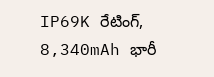IP69K రేటింగ్, 8,340mAh భారీ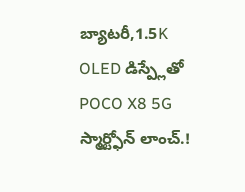బ్యాటరీ,1.5K OLED డిస్ప్లేతో POCO X8 5G స్మార్ట్ఫోన్ లాంచ్.!